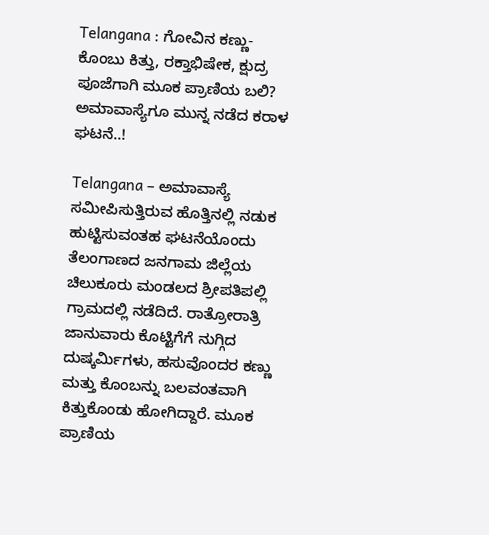Telangana : ಗೋವಿನ ಕಣ್ಣು-ಕೊಂಬು ಕಿತ್ತು, ರಕ್ತಾಭಿಷೇಕ, ಕ್ಷುದ್ರ ಪೂಜೆಗಾಗಿ ಮೂಕ ಪ್ರಾಣಿಯ ಬಲಿ? ಅಮಾವಾಸ್ಯೆಗೂ ಮುನ್ನ ನಡೆದ ಕರಾಳ ಘಟನೆ..!

Telangana – ಅಮಾವಾಸ್ಯೆ ಸಮೀಪಿಸುತ್ತಿರುವ ಹೊತ್ತಿನಲ್ಲಿ ನಡುಕ ಹುಟ್ಟಿಸುವಂತಹ ಘಟನೆಯೊಂದು ತೆಲಂಗಾಣದ ಜನಗಾಮ ಜಿಲ್ಲೆಯ ಚಿಲುಕೂರು ಮಂಡಲದ ಶ್ರೀಪತಿಪಲ್ಲಿ ಗ್ರಾಮದಲ್ಲಿ ನಡೆದಿದೆ. ರಾತ್ರೋರಾತ್ರಿ ಜಾನುವಾರು ಕೊಟ್ಟಿಗೆಗೆ ನುಗ್ಗಿದ ದುಷ್ಕರ್ಮಿಗಳು, ಹಸುವೊಂದರ ಕಣ್ಣು ಮತ್ತು ಕೊಂಬನ್ನು ಬಲವಂತವಾಗಿ ಕಿತ್ತುಕೊಂಡು ಹೋಗಿದ್ದಾರೆ. ಮೂಕ ಪ್ರಾಣಿಯ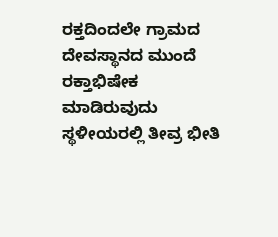ರಕ್ತದಿಂದಲೇ ಗ್ರಾಮದ ದೇವಸ್ಥಾನದ ಮುಂದೆ ರಕ್ತಾಭಿಷೇಕ ಮಾಡಿರುವುದು ಸ್ಥಳೀಯರಲ್ಲಿ ತೀವ್ರ ಭೀತಿ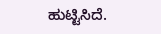ಹುಟ್ಟಿಸಿದೆ.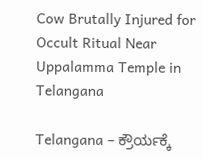Cow Brutally Injured for Occult Ritual Near Uppalamma Temple in Telangana

Telangana – ಕ್ರೌರ್ಯಕ್ಕೆ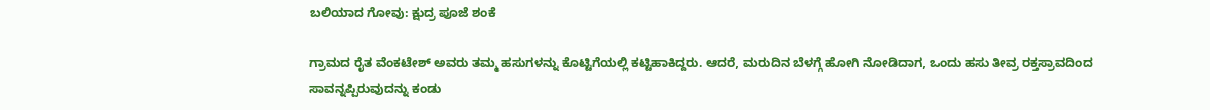ಬಲಿಯಾದ ಗೋವು: ಕ್ಷುದ್ರ ಪೂಜೆ ಶಂಕೆ

ಗ್ರಾಮದ ರೈತ ವೆಂಕಟೇಶ್ ಅವರು ತಮ್ಮ ಹಸುಗಳನ್ನು ಕೊಟ್ಟಿಗೆಯಲ್ಲಿ ಕಟ್ಟಿಹಾಕಿದ್ದರು. ಆದರೆ, ಮರುದಿನ ಬೆಳಗ್ಗೆ ಹೋಗಿ ನೋಡಿದಾಗ, ಒಂದು ಹಸು ತೀವ್ರ ರಕ್ತಸ್ರಾವದಿಂದ ಸಾವನ್ನಪ್ಪಿರುವುದನ್ನು ಕಂಡು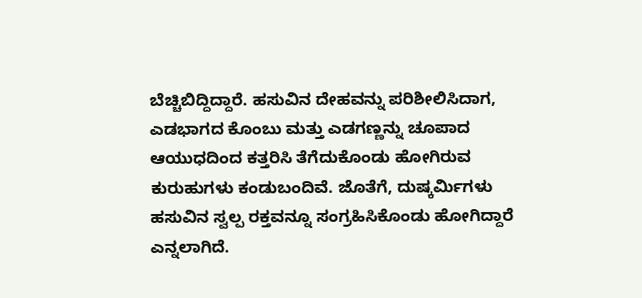ಬೆಚ್ಚಿಬಿದ್ದಿದ್ದಾರೆ. ಹಸುವಿನ ದೇಹವನ್ನು ಪರಿಶೀಲಿಸಿದಾಗ, ಎಡಭಾಗದ ಕೊಂಬು ಮತ್ತು ಎಡಗಣ್ಣನ್ನು ಚೂಪಾದ ಆಯುಧದಿಂದ ಕತ್ತರಿಸಿ ತೆಗೆದುಕೊಂಡು ಹೋಗಿರುವ ಕುರುಹುಗಳು ಕಂಡುಬಂದಿವೆ. ಜೊತೆಗೆ, ದುಷ್ಕರ್ಮಿಗಳು ಹಸುವಿನ ಸ್ವಲ್ಪ ರಕ್ತವನ್ನೂ ಸಂಗ್ರಹಿಸಿಕೊಂಡು ಹೋಗಿದ್ದಾರೆ ಎನ್ನಲಾಗಿದೆ.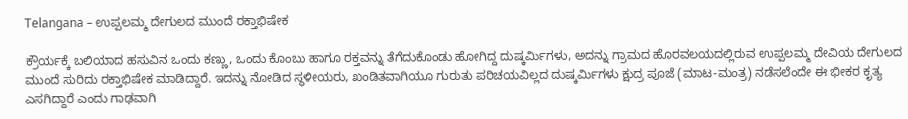Telangana – ಉಪ್ಪಲಮ್ಮ ದೇಗುಲದ ಮುಂದೆ ರಕ್ತಾಭಿಷೇಕ

ಕ್ರೌರ್ಯಕ್ಕೆ ಬಲಿಯಾದ ಹಸುವಿನ ಒಂದು ಕಣ್ಣು, ಒಂದು ಕೊಂಬು ಹಾಗೂ ರಕ್ತವನ್ನು ತೆಗೆದುಕೊಂಡು ಹೋಗಿದ್ದ ದುಷ್ಕರ್ಮಿಗಳು, ಅದನ್ನು ಗ್ರಾಮದ ಹೊರವಲಯದಲ್ಲಿರುವ ಉಪ್ಪಲಮ್ಮ ದೇವಿಯ ದೇಗುಲದ ಮುಂದೆ ಸುರಿದು ರಕ್ತಾಭಿಷೇಕ ಮಾಡಿದ್ದಾರೆ. ಇದನ್ನು ನೋಡಿದ ಸ್ಥಳೀಯರು, ಖಂಡಿತವಾಗಿಯೂ ಗುರುತು ಪರಿಚಯವಿಲ್ಲದ ದುಷ್ಕರ್ಮಿಗಳು ಕ್ಷುದ್ರ ಪೂಜೆ (ಮಾಟ-ಮಂತ್ರ) ನಡೆಸಲೆಂದೇ ಈ ಭೀಕರ ಕೃತ್ಯ ಎಸಗಿದ್ದಾರೆ ಎಂದು ಗಾಢವಾಗಿ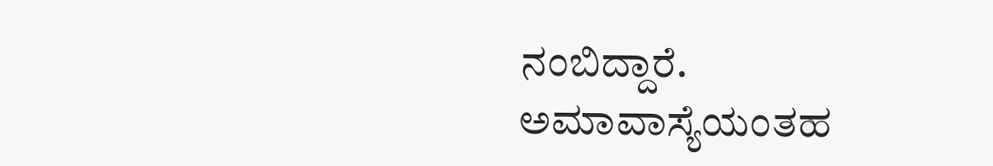ನಂಬಿದ್ದಾರೆ. ಅಮಾವಾಸ್ಯೆಯಂತಹ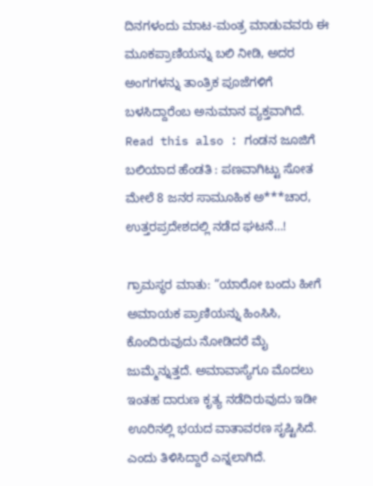ದಿನಗಳಂದು ಮಾಟ-ಮಂತ್ರ ಮಾಡುವವರು ಈ ಮೂಕಪ್ರಾಣಿಯನ್ನು ಬಲಿ ನೀಡಿ, ಅದರ ಅಂಗಗಳನ್ನು ತಾಂತ್ರಿಕ ಪೂಜೆಗಳಿಗೆ ಬಳಸಿದ್ದಾರೆಂಬ ಅನುಮಾನ ವ್ಯಕ್ತವಾಗಿದೆ. Read this also : ಗಂಡನ ಜೂಜಿಗೆ ಬಲಿಯಾದ ಹೆಂಡತಿ : ಪಣವಾಗಿಟ್ಟು ಸೋತ ಮೇಲೆ 8 ಜನರ ಸಾಮೂಹಿಕ ಅ***ಚಾರ, ಉತ್ತರಪ್ರದೇಶದಲ್ಲಿ ನಡೆದ ಘಟನೆ…!

ಗ್ರಾಮಸ್ಥರ ಮಾತು: “ಯಾರೋ ಬಂದು ಹೀಗೆ ಅಮಾಯಕ ಪ್ರಾಣಿಯನ್ನು ಹಿಂಸಿಸಿ, ಕೊಂದಿರುವುದು ನೋಡಿದರೆ ಮೈ ಜುಮ್ಮೆನ್ನುತ್ತದೆ. ಅಮಾವಾಸ್ಯೆಗೂ ಮೊದಲು ಇಂತಹ ದಾರುಣ ಕೃತ್ಯ ನಡೆದಿರುವುದು ಇಡೀ ಊರಿನಲ್ಲಿ ಭಯದ ವಾತಾವರಣ ಸೃಷ್ಟಿಸಿದೆ. ಎಂದು ತಿಳಿಸಿದ್ದಾರೆ ಎನ್ನಲಾಗಿದೆ.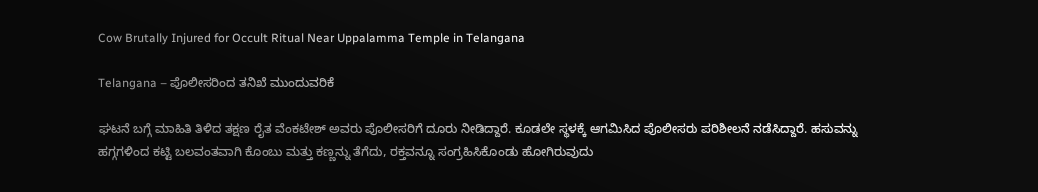Cow Brutally Injured for Occult Ritual Near Uppalamma Temple in Telangana

Telangana – ಪೊಲೀಸರಿಂದ ತನಿಖೆ ಮುಂದುವರಿಕೆ

ಘಟನೆ ಬಗ್ಗೆ ಮಾಹಿತಿ ತಿಳಿದ ತಕ್ಷಣ ರೈತ ವೆಂಕಟೇಶ್ ಅವರು ಪೊಲೀಸರಿಗೆ ದೂರು ನೀಡಿದ್ದಾರೆ. ಕೂಡಲೇ ಸ್ಥಳಕ್ಕೆ ಆಗಮಿಸಿದ ಪೊಲೀಸರು ಪರಿಶೀಲನೆ ನಡೆಸಿದ್ದಾರೆ. ಹಸುವನ್ನು ಹಗ್ಗಗಳಿಂದ ಕಟ್ಟಿ ಬಲವಂತವಾಗಿ ಕೊಂಬು ಮತ್ತು ಕಣ್ಣನ್ನು ತೆಗೆದು, ರಕ್ತವನ್ನೂ ಸಂಗ್ರಹಿಸಿಕೊಂಡು ಹೋಗಿರುವುದು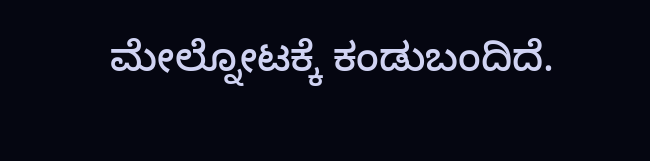ಮೇಲ್ನೋಟಕ್ಕೆ ಕಂಡುಬಂದಿದೆ.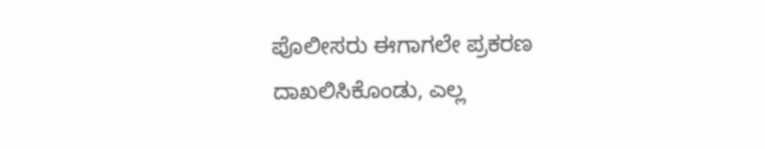ಪೊಲೀಸರು ಈಗಾಗಲೇ ಪ್ರಕರಣ ದಾಖಲಿಸಿಕೊಂಡು, ಎಲ್ಲ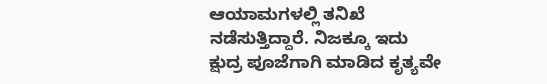ಆಯಾಮಗಳಲ್ಲಿ ತನಿಖೆ ನಡೆಸುತ್ತಿದ್ದಾರೆ. ನಿಜಕ್ಕೂ ಇದು ಕ್ಷುದ್ರ ಪೂಜೆಗಾಗಿ ಮಾಡಿದ ಕೃತ್ಯವೇ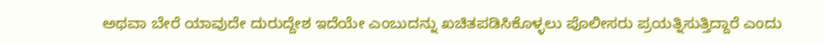ಅಥವಾ ಬೇರೆ ಯಾವುದೇ ದುರುದ್ದೇಶ ಇದೆಯೇ ಎಂಬುದನ್ನು ಖಚಿತಪಡಿಸಿಕೊಳ್ಳಲು ಪೊಲೀಸರು ಪ್ರಯತ್ನಿಸುತ್ತಿದ್ದಾರೆ ಎಂದು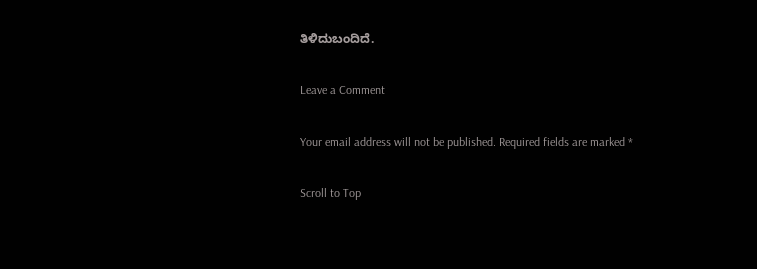ತಿಳಿದುಬಂದಿದೆ.

Leave a Comment

Your email address will not be published. Required fields are marked *

Scroll to Top